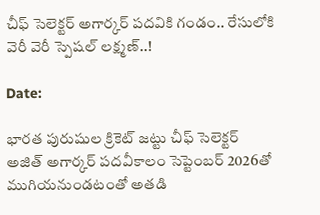చీఫ్ సెలెక్టర్ అగార్కర్‌ పదవికి గండం.. రేసులోకి వెరీ వెరీ స్పెషల్ లక్ష్మణ్..!

Date:

భారత పురుషుల క్రికెట్ జట్టు చీఫ్ సెలెక్టర్ అజిత్ అగార్కర్ పదవీకాలం సెప్టెంబర్ 2026తో ముగియనుండటంతో అతడి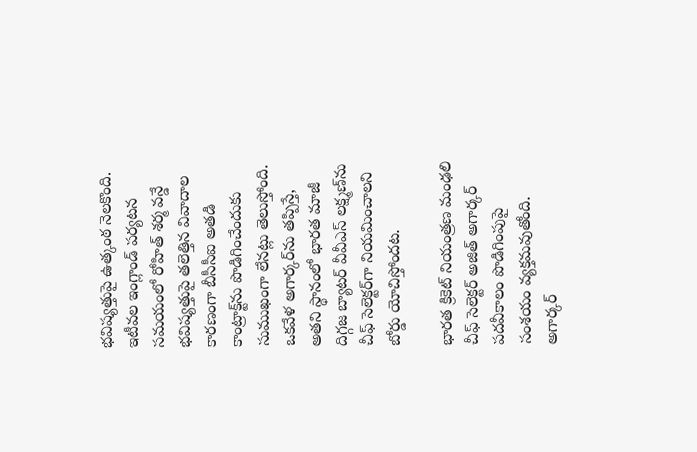భవిష్యత్తుపై ఉత్కంఠ నెలకొంది. ఇటీవల ఇంగ్లాండ్ పర్యటన సమయంలో రోహిత్ శర్మ వన్డే భవిష్యత్తుపై తలెత్తిన వివాదాల కారణంగా బీసీసీఐ అతడి కాంట్రాక్ట్‌ను పొడిగించేందుకు సుముఖంగా లేనట్లు తెలుస్తోంది. ఒకవేళ అగార్కర్‌ను తప్పిస్తే, అతని స్థానంలో భారత మాజీ దిగ్గజ బ్యాటర్ వీవీఎస్ లక్ష్మణ్‌ను చీఫ్ సెలెక్టర్‌గా నియమించాలని బోర్డు యోచిస్తోందట.

భారత క్రికెట్ నియంత్రణ మంఢలి చీఫ్ సెలెక్టర్ అజిత్ అగార్కర్ పదవీకాలం పొడిగింపుపై సంశయం వ్యక్తమవుతోంది. అగార్కర్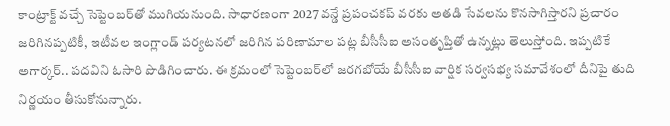కాంట్రాక్ట్ వచ్చే సెప్టెంబర్‌తో ముగియనుంది. సాధారణంగా 2027 వన్డే ప్రపంచకప్ వరకు అతడి సేవలను కొనసాగిస్తారని ప్రచారం జరిగినప్పటికీ, ఇటీవల ఇంగ్లాండ్ పర్యటనలో జరిగిన పరిణామాల పట్ల బీసీసీఐ అసంతృప్తితో ఉన్నట్లు తెలుస్తోంది. ఇప్పటికే అగార్కర్.. పదవిని ఓసారి పొడిగించారు. ఈ క్రమంలో సెప్టెంబర్‌లో జరగబోయే బీసీసీఐ వార్షిక సర్వసభ్య సమావేశంలో దీనిపై తుది నిర్ణయం తీసుకోనున్నారు.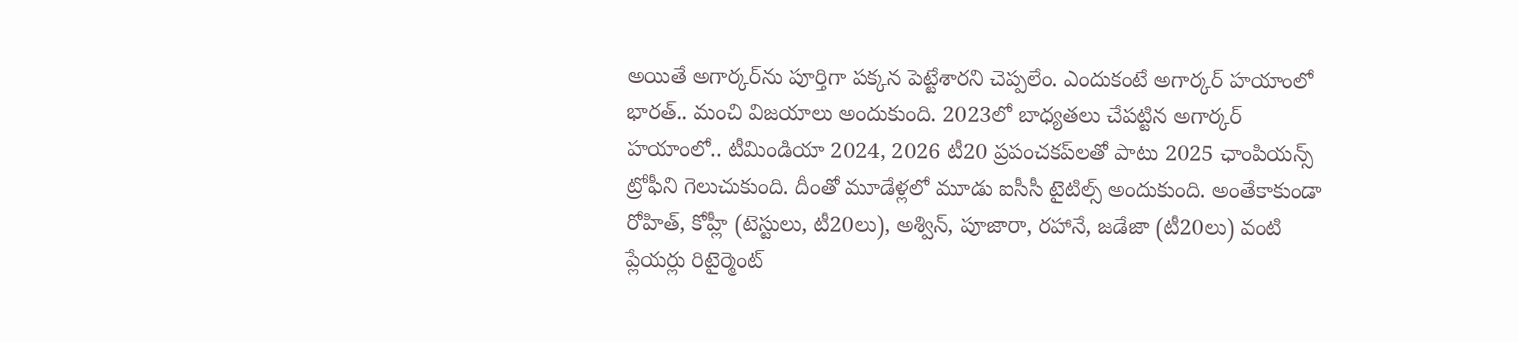అయితే అగార్కర్‌ను పూర్తిగా పక్కన పెట్టేశారని చెప్పలేం. ఎందుకంటే అగార్కర్ హయాంలో భారత్.. మంచి విజయాలు అందుకుంది. 2023లో బాధ్యతలు చేపట్టిన అగార్కర్ హయాంలో.. టీమిండియా 2024, 2026 టీ20 ప్రపంచకప్‌లతో పాటు 2025 ఛాంపియన్స్ ట్రోఫీని గెలుచుకుంది. దీంతో మూడేళ్లలో మూడు ఐసీసీ టైటిల్స్ అందుకుంది. అంతేకాకుండా రోహిత్, కోహ్లీ (టెస్టులు, టీ20లు), అశ్విన్, పూజారా, రహానే, జడేజా (టీ20లు) వంటి ప్లేయర్లు రిటైర్మెంట్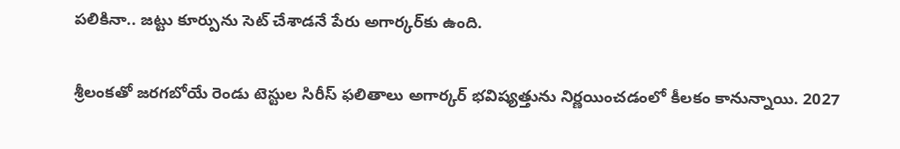పలికినా.. జట్టు కూర్పును సెట్ చేశాడనే పేరు అగార్కర్‌కు ఉంది.

శ్రీలంకతో జరగబోయే రెండు టెస్టుల సిరీస్ ఫలితాలు అగార్కర్ భవిష్యత్తును నిర్ణయించడంలో కీలకం కానున్నాయి. 2027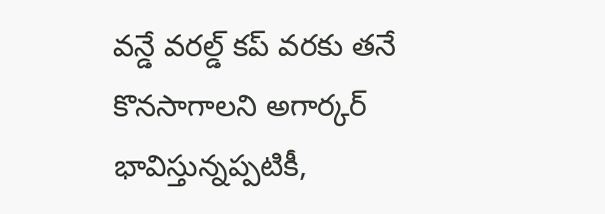వన్డే వరల్డ్ కప్ వరకు తనే కొనసాగాలని అగార్కర్ భావిస్తున్నప్పటికీ,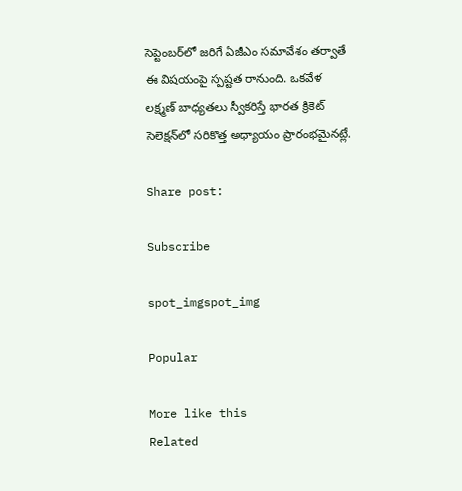సెప్టెంబర్‌లో జరిగే ఏజీఎం సమావేశం తర్వాతే ఈ విషయంపై స్పష్టత రానుంది. ఒకవేళ లక్ష్మణ్ బాధ్యతలు స్వీకరిస్తే భారత క్రికెట్ సెలెక్షన్‌లో సరికొత్త అధ్యాయం ప్రారంభమైనట్లే.

Share post:

Subscribe

spot_imgspot_img

Popular

More like this
Related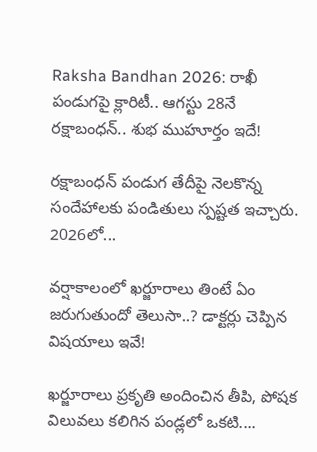Raksha Bandhan 2026: రాఖీ పండుగపై క్లారిటీ.. ఆగస్టు 28నే రక్షాబంధన్‌.. శుభ ముహూర్తం ఇదే!

రక్షాబంధన్‌ పండుగ తేదీపై నెలకొన్న సందేహాలకు పండితులు స్పష్టత ఇచ్చారు. 2026లో...

వర్షాకాలంలో ఖర్జూరాలు తింటే ఏం జరుగుతుందో తెలుసా..? డాక్టర్లు చెప్పిన విషయాలు ఇవే!

ఖర్జూరాలు ప్రకృతి అందించిన తీపి, పోషక విలువలు కలిగిన పండ్లలో ఒకటి....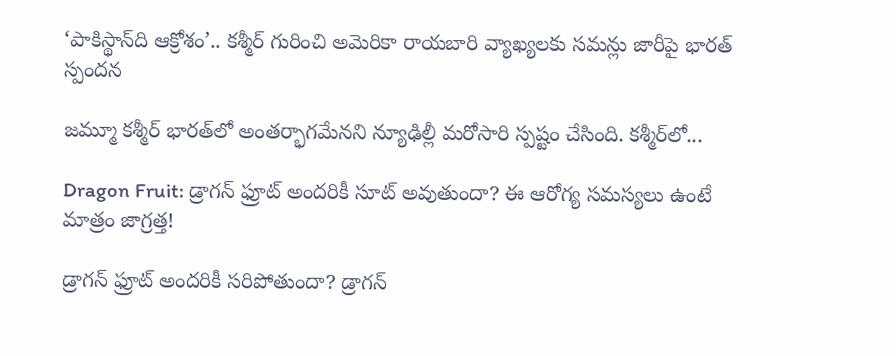‘పాకిస్థాన్‌ది ఆక్రోశం’.. కశ్మీర్‌ గురించి అమెరికా రాయబారి వ్యాఖ్యలకు సమన్లు జారీపై భారత్ స్పందన

జమ్మూ కశ్మీర్‌ భారత్‌లో అంతర్భాగమేనని న్యూఢిల్లీ మరోసారి స్పష్టం చేసింది. కశ్మీర్‌లో...

Dragon Fruit: డ్రాగన్ ఫ్రూట్ అందరికీ సూట్ అవుతుందా? ఈ ఆరోగ్య సమస్యలు ఉంటే మాత్రం జాగ్రత్త!

డ్రాగన్ ఫ్రూట్ అందరికీ సరిపోతుందా? డ్రాగన్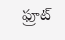ఫ్రూట్‌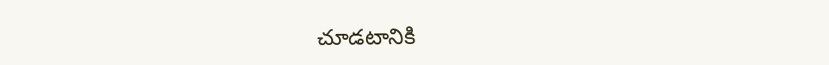చూడటానికి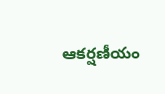ఆకర్షణీయం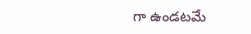గా ఉండటమే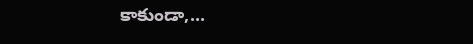కాకుండా,...